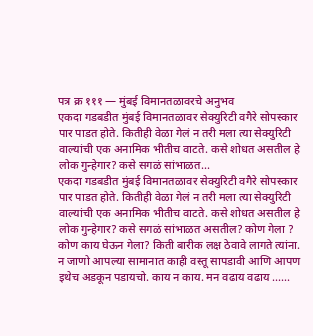पत्र क्र १११ — मुंबई विमानतळावरचे अनुभव
एकदा गडबडीत मुंबई विमानतळावर सेक्युरिटी वगैरे सोपस्कार पार पाडत होते. कितीही वेळा गेलं न तरी मला त्या सेक्युरिटी वाल्यांची एक अनामिक भीतीच वाटते. कसे शोधत असतील हे लोक गुन्हेगार? कसे सगळं सांभाळत...
एकदा गडबडीत मुंबई विमानतळावर सेक्युरिटी वगैरे सोपस्कार पार पाडत होते. कितीही वेळा गेलं न तरी मला त्या सेक्युरिटी वाल्यांची एक अनामिक भीतीच वाटते. कसे शोधत असतील हे लोक गुन्हेगार? कसे सगळं सांभाळत असतील? कोण गेला ? कोण काय घेऊन गेला? किती बारीक लक्ष ठेवावे लागते त्यांना. न जाणो आपल्या सामानात काही वस्तू सापडावी आणि आपण इथेच अडकून पडायचो. काय न काय. मन वढाय वढाय ......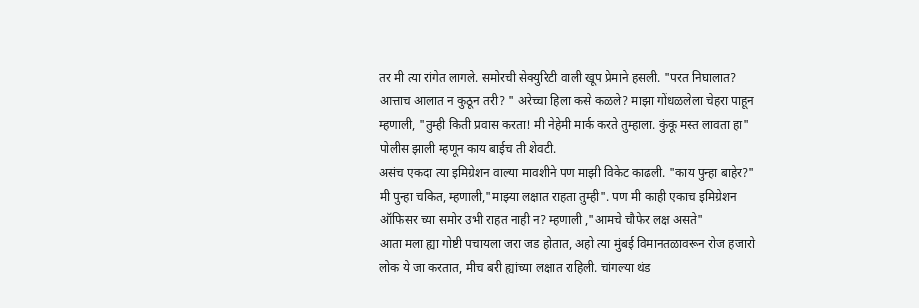तर मी त्या रांगेत लागले. समोरची सेक्युरिटी वाली खूप प्रेमाने हसली. "परत निघालात? आत्ताच आलात न कुठून तरी? " अरेच्चा हिला कसे कळले? माझा गोंधळलेला चेहरा पाहून म्हणाली, "तुम्ही किती प्रवास करता! मी नेहेमी मार्क करते तुम्हाला. कुंकू मस्त लावता हा" पोलीस झाली म्हणून काय बाईच ती शेवटी.
असंच एकदा त्या इमिग्रेशन वाल्या मावशीने पण माझी विकेट काढली. "काय पुन्हा बाहेर?" मी पुन्हा चकित, म्हणाली,"माझ्या लक्षात राहता तुम्ही". पण मी काही एकाच इमिग्रेशन ऑफिसर च्या समोर उभी राहत नाही न? म्हणाली ,"आमचे चौफेर लक्ष असते"
आता मला ह्या गोष्टी पचायला जरा जड होतात, अहो त्या मुंबई विमानतळावरून रोज हजारो लोक ये जा करतात, मीच बरी ह्यांच्या लक्षात राहिली. चांगल्या थंड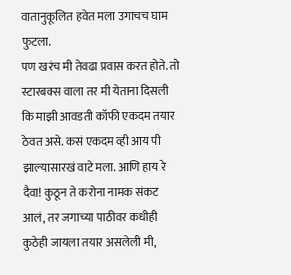वातानुकूलित हवेत मला उगाचच घाम फुटला.
पण खरंच मी तेवढा प्रवास करत होते. तो स्टारबक्स वाला तर मी येताना दिसली कि माझी आवडती कॉफी एकदम तयार ठेवत असे. कसं एकदम व्ही आय पी झाल्यासारखं वाटे मला. आणि हाय रे दैवा! कुठून ते करोना नामक संकट आलं, तर जगाच्या पाठीवर कधीही कुठेही जायला तयार असलेली मी,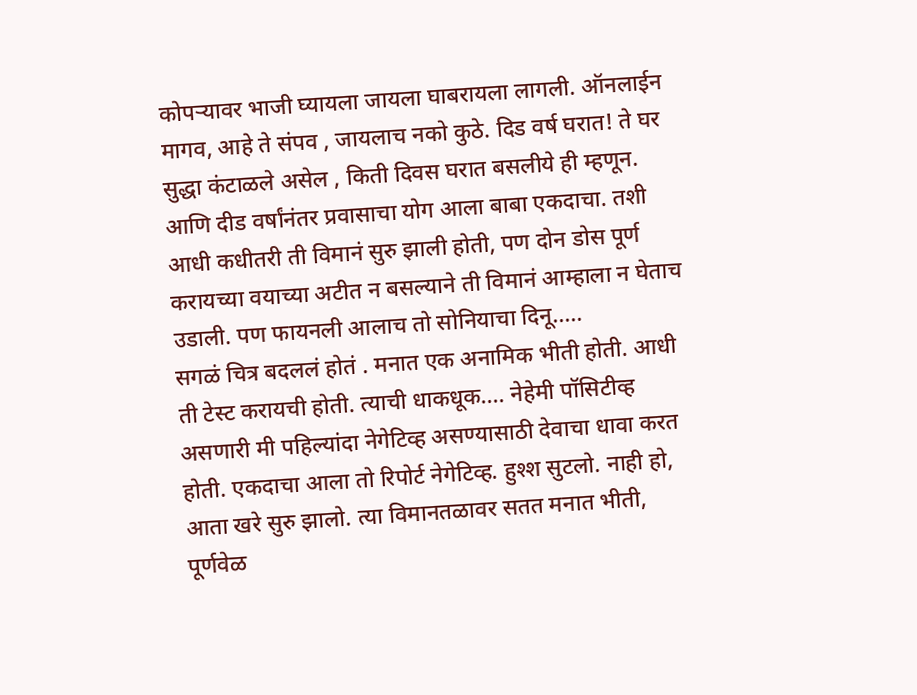कोपऱ्यावर भाजी घ्यायला जायला घाबरायला लागली. ऑनलाईन मागव, आहे ते संपव , जायलाच नको कुठे. दिड वर्ष घरात! ते घर सुद्धा कंटाळले असेल , किती दिवस घरात बसलीये ही म्हणून.
आणि दीड वर्षांनंतर प्रवासाचा योग आला बाबा एकदाचा. तशी आधी कधीतरी ती विमानं सुरु झाली होती, पण दोन डोस पूर्ण करायच्या वयाच्या अटीत न बसल्याने ती विमानं आम्हाला न घेताच उडाली. पण फायनली आलाच तो सोनियाचा दिनू.....
सगळं चित्र बदललं होतं . मनात एक अनामिक भीती होती. आधी ती टेस्ट करायची होती. त्याची धाकधूक.... नेहेमी पॉसिटीव्ह असणारी मी पहिल्यांदा नेगेटिव्ह असण्यासाठी देवाचा धावा करत होती. एकदाचा आला तो रिपोर्ट नेगेटिव्ह. हुश्श सुटलो. नाही हो, आता खरे सुरु झालो. त्या विमानतळावर सतत मनात भीती, पूर्णवेळ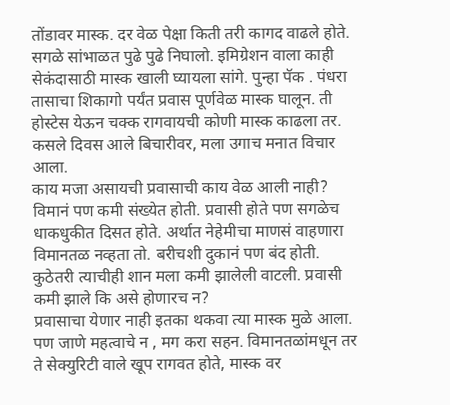तोंडावर मास्क. दर वेळ पेक्षा किती तरी कागद वाढले होते. सगळे सांभाळत पुढे पुढे निघालो. इमिग्रेशन वाला काही सेकंदासाठी मास्क खाली घ्यायला सांगे. पुन्हा पॅक . पंधरा तासाचा शिकागो पर्यंत प्रवास पूर्णवेळ मास्क घालून. ती होस्टेस येऊन चक्क रागवायची कोणी मास्क काढला तर. कसले दिवस आले बिचारीवर, मला उगाच मनात विचार आला.
काय मजा असायची प्रवासाची काय वेळ आली नाही? विमानं पण कमी संख्येत होती. प्रवासी होते पण सगळेच धाकधुकीत दिसत होते. अर्थात नेहेमीचा माणसं वाहणारा विमानतळ नव्हता तो. बरीचशी दुकानं पण बंद होती. कुठेतरी त्याचीही शान मला कमी झालेली वाटली. प्रवासी कमी झाले कि असे होणारच न?
प्रवासाचा येणार नाही इतका थकवा त्या मास्क मुळे आला. पण जाणे महत्वाचे न , मग करा सहन. विमानतळांमधून तर ते सेक्युरिटी वाले खूप रागवत होते, मास्क वर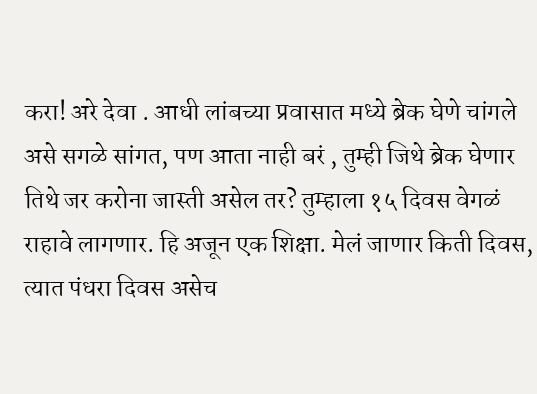करा! अरे देवा . आधी लांबच्या प्रवासात मध्ये ब्रेक घेणे चांगले असे सगळे सांगत, पण आता नाही बरं , तुम्ही जिथे ब्रेक घेणार तिथे जर करोना जास्ती असेल तर? तुम्हाला १५ दिवस वेगळं राहावे लागणार. हि अजून एक शिक्षा. मेलं जाणार किती दिवस, त्यात पंधरा दिवस असेच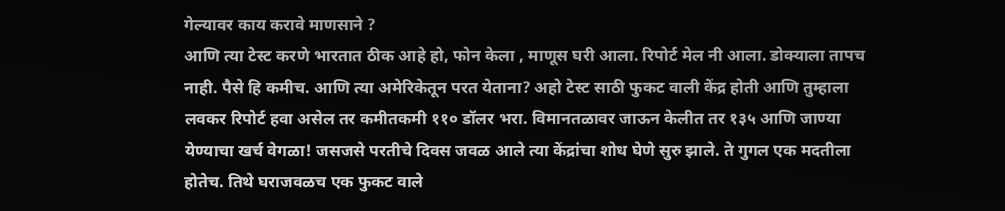गेल्यावर काय करावे माणसाने ?
आणि त्या टेस्ट करणे भारतात ठीक आहे हो, फोन केला , माणूस घरी आला. रिपोर्ट मेल नी आला. डोक्याला तापच नाही. पैसे हि कमीच. आणि त्या अमेरिकेतून परत येताना? अहो टेस्ट साठी फुकट वाली केंद्र होती आणि तुम्हाला लवकर रिपोर्ट हवा असेल तर कमीतकमी ११० डॉलर भरा. विमानतळावर जाऊन केलीत तर १३५ आणि जाण्या येण्याचा खर्च वेगळा! जसजसे परतीचे दिवस जवळ आले त्या केंद्रांचा शोध घेणे सुरु झाले. ते गुगल एक मदतीला होतेच. तिथे घराजवळच एक फुकट वाले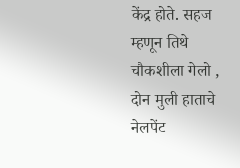केंद्र होते. सहज म्हणून तिथे चौकशीला गेलो , दोन मुली हाताचे नेलपेंट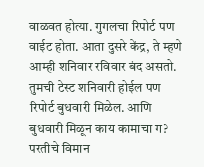वाळवत होत्या. गुगलचा रिपोर्ट पण वाईट होता. आता दुसरे केंद्र, ते म्हणे आम्ही शनिवार रविवार बंद असतो. तुमची टेस्ट शनिवारी होईल पण रिपोर्ट बुधवारी मिळेल. आणि बुधवारी मिळून काय कामाचा ग? परतीचे विमान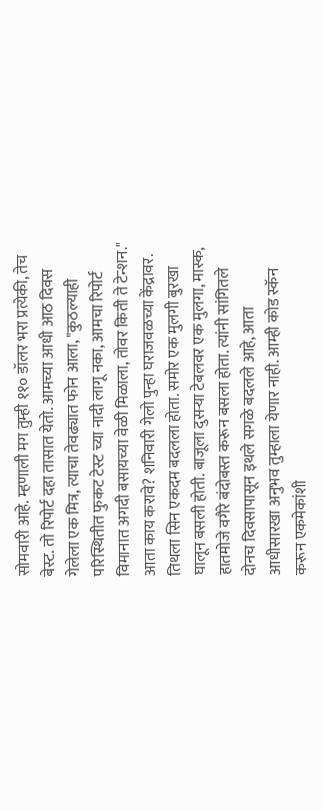सोमवारी आहे. म्हणाली मग तुम्ही ११० डॉलर भरा प्रत्येकी, तेच बेस्ट. तो रिपोर्ट दहा तासात येतो. आमच्या आधी आठ दिवस गेलेला एक मित्र, त्याचा तेवढ्यात फोन आला, "कुठल्याही परिस्थितीत फुकट टेस्ट च्या नादी लागू नका, आमचा रिपोर्ट विमानात अगदी बसायच्या वेळी मिळाला, तोवर किती ते टेन्शन." आता काय करावे? शनिवारी गेलो पुन्हा घराजवळच्या केंद्रावर. तिथला सिन एकदम बदलला होता. समोर एक मुलगी बुरखा घालून बसली होती. बाजूला दुसऱ्या टेबलवर एक मुलगा, मास्क, हातमोजे वगैरे बंदोबस्त करून बसला होता. त्यांनी सांगितले दोनच दिवसापासून इथले सगळे बदलले आहे, आता आधीसारखा अनुभव तुम्हाला येणार नाही. आम्ही कोड स्कॅन करून एकमेकांशी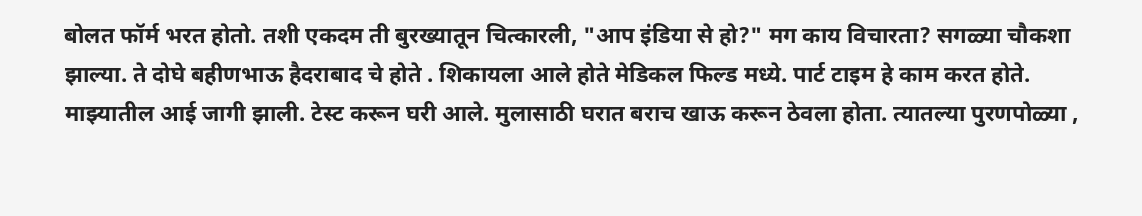बोलत फॉर्म भरत होतो. तशी एकदम ती बुरख्यातून चित्कारली, "आप इंडिया से हो?" मग काय विचारता? सगळ्या चौकशा झाल्या. ते दोघे बहीणभाऊ हैदराबाद चे होते . शिकायला आले होते मेडिकल फिल्ड मध्ये. पार्ट टाइम हे काम करत होते. माझ्यातील आई जागी झाली. टेस्ट करून घरी आले. मुलासाठी घरात बराच खाऊ करून ठेवला होता. त्यातल्या पुरणपोळ्या ,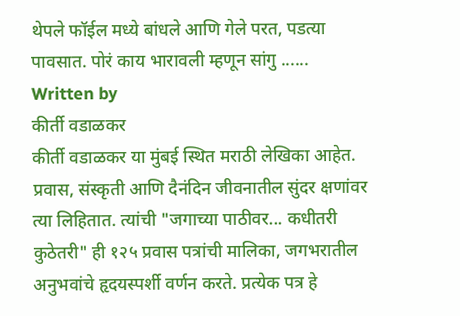थेपले फॉईल मध्ये बांधले आणि गेले परत, पडत्या पावसात. पोरं काय भारावली म्हणून सांगु ......
Written by
कीर्ती वडाळकर
कीर्ती वडाळकर या मुंबई स्थित मराठी लेखिका आहेत. प्रवास, संस्कृती आणि दैनंदिन जीवनातील सुंदर क्षणांवर त्या लिहितात. त्यांची "जगाच्या पाठीवर... कधीतरी कुठेतरी" ही १२५ प्रवास पत्रांची मालिका, जगभरातील अनुभवांचे हृदयस्पर्शी वर्णन करते. प्रत्येक पत्र हे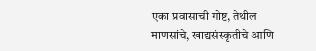एका प्रवासाची गोष्ट, तेथील माणसांचे, खाद्यसंस्कृतीचे आणि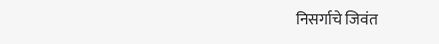निसर्गाचे जिवंत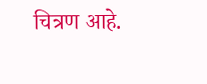चित्रण आहे.